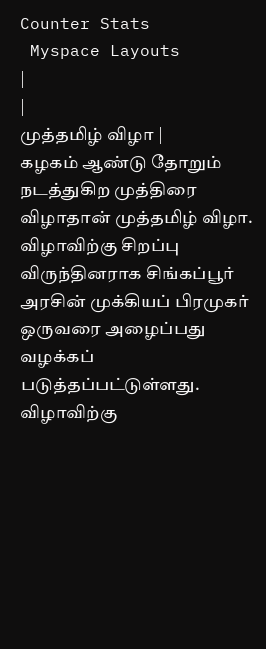Counter Stats
 Myspace Layouts
|
|
முத்தமிழ் விழா |
கழகம் ஆண்டு தோறும் நடத்துகிற முத்திரை விழாதான் முத்தமிழ் விழா.
விழாவிற்கு சிறப்பு விருந்தினராக சிங்கப்பூர் அரசின் முக்கியப் பிரமுகர் ஒருவரை அழைப்பது
வழக்கப் படுத்தப்பட்டுள்ளது. விழாவிற்கு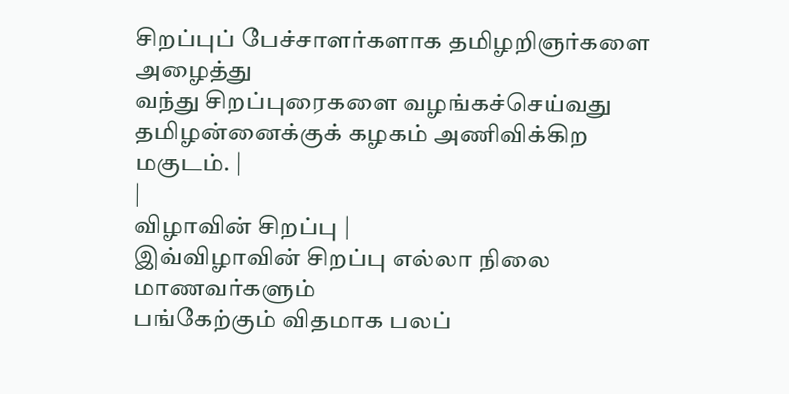சிறப்புப் பேச்சாளர்களாக தமிழறிஞர்களை அழைத்து
வந்து சிறப்புரைகளை வழங்கச்செய்வது தமிழன்னைக்குக் கழகம் அணிவிக்கிற மகுடம். |
|
விழாவின் சிறப்பு |
இவ்விழாவின் சிறப்பு எல்லா நிலை மாணவர்களும்
பங்கேற்கும் விதமாக பலப்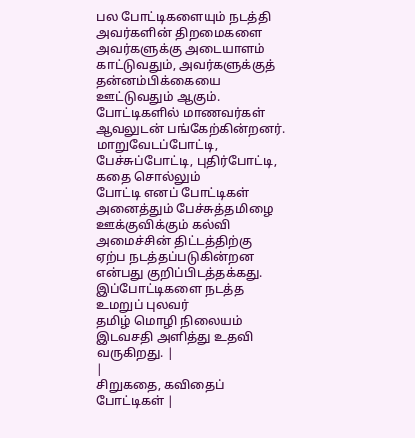பல போட்டிகளையும் நடத்தி அவர்களின் திறமைகளை அவர்களுக்கு அடையாளம்
காட்டுவதும், அவர்களுக்குத் தன்னம்பிக்கையை ஊட்டுவதும் ஆகும். போட்டிகளில் மாணவர்கள்
ஆவலுடன் பங்கேற்கின்றனர். மாறுவேடப்போட்டி, பேச்சுப்போட்டி, புதிர்போட்டி, கதை சொல்லும்
போட்டி எனப் போட்டிகள் அனைத்தும் பேச்சுத்தமிழை ஊக்குவிக்கும் கல்வி அமைச்சின் திட்டத்திற்கு
ஏற்ப நடத்தப்படுகின்றன என்பது குறிப்பிடத்தக்கது. இப்போட்டிகளை நடத்த உமறுப் புலவர்
தமிழ் மொழி நிலையம் இடவசதி அளித்து உதவி வருகிறது. |
|
சிறுகதை, கவிதைப் போட்டிகள் |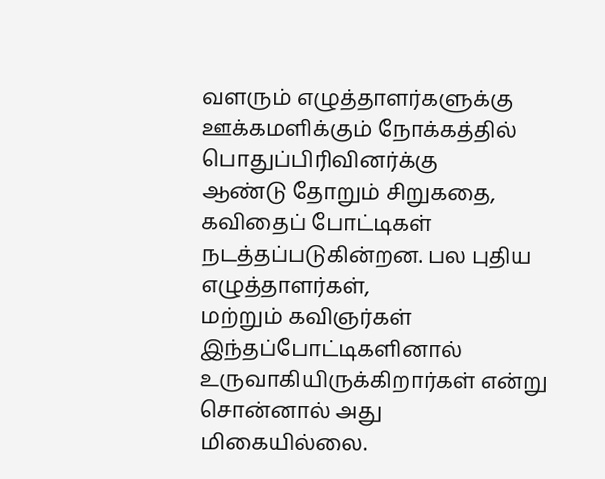வளரும் எழுத்தாளர்களுக்கு ஊக்கமளிக்கும் நோக்கத்தில் பொதுப்பிரிவினர்க்கு
ஆண்டு தோறும் சிறுகதை, கவிதைப் போட்டிகள் நடத்தப்படுகின்றன. பல புதிய எழுத்தாளர்கள்,
மற்றும் கவிஞர்கள் இந்தப்போட்டிகளினால் உருவாகியிருக்கிறார்கள் என்று சொன்னால் அது
மிகையில்லை.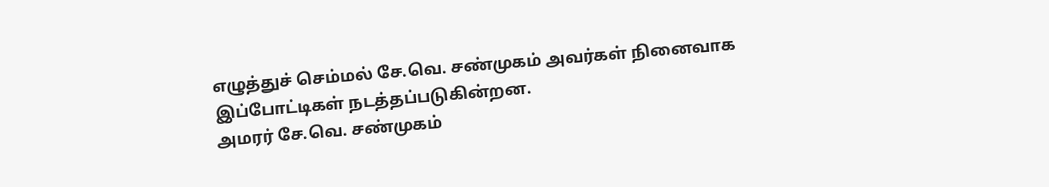எழுத்துச் செம்மல் சே.வெ. சண்முகம் அவர்கள் நினைவாக இப்போட்டிகள் நடத்தப்படுகின்றன.
அமரர் சே.வெ. சண்முகம்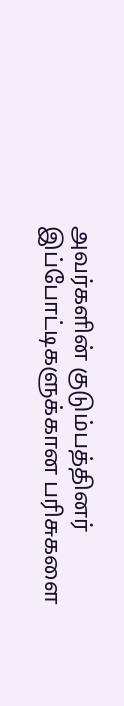அவர்களின் குடும்பத்தினர் இப்போட்டிகளுக்கான பரிசுகளை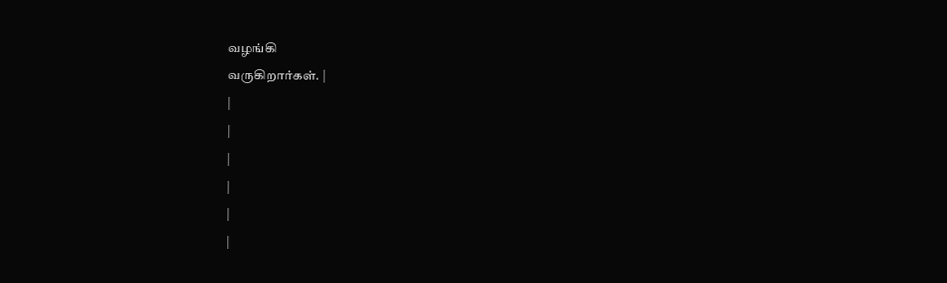வழங்கி
வருகிறார்கள். |
|
|
|
|
|
|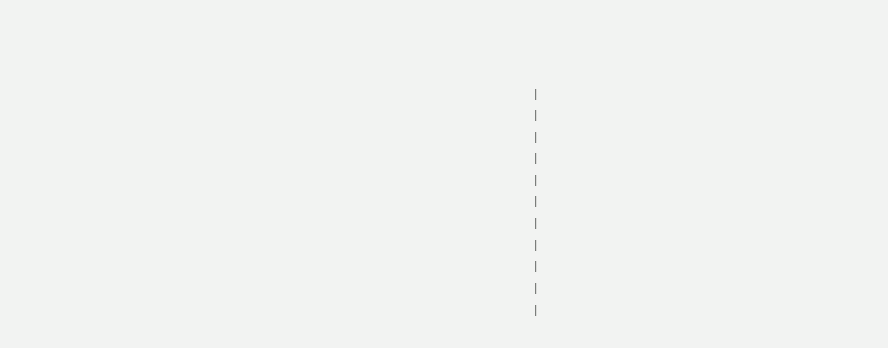|
|
|
|
|
|
|
|
|
|
|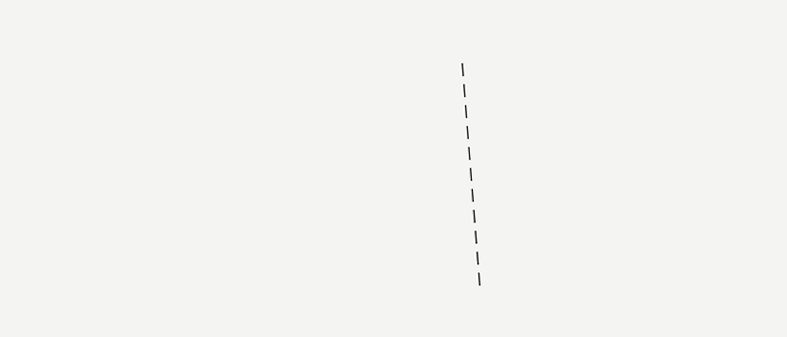|
|
|
|
|
|
|
|
|
|
|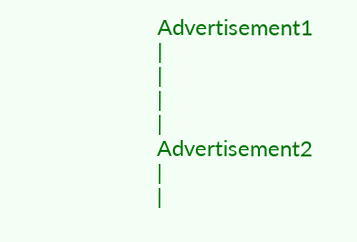Advertisement1 |
|
|
|
Advertisement2 |
|